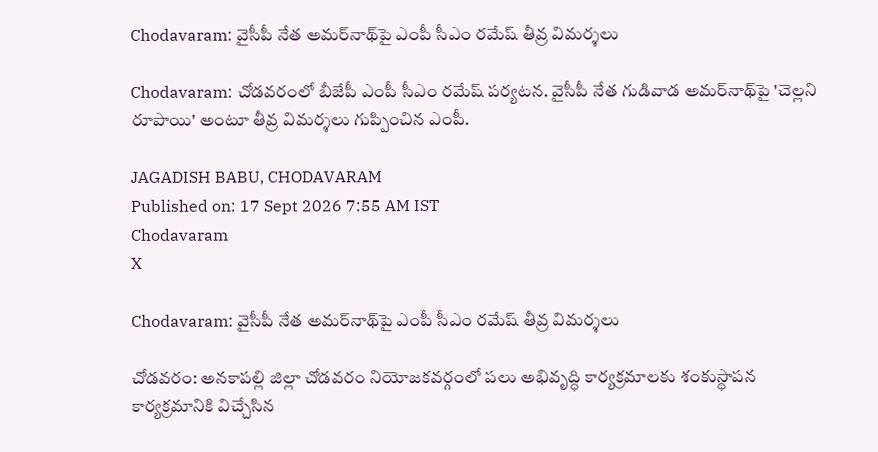Chodavaram: వైసీపీ నేత అమర్‌నాథ్‌పై ఎంపీ సీఎం రమేష్ తీవ్ర విమర్శలు

Chodavaram: చోడవరంలో బీజేపీ ఎంపీ సీఎం రమేష్ పర్యటన. వైసీపీ నేత గుడివాడ అమర్‌నాథ్‌పై 'చెల్లని రూపాయి' అంటూ తీవ్ర విమర్శలు గుప్పించిన ఎంపీ.

JAGADISH BABU, CHODAVARAM
Published on: 17 Sept 2026 7:55 AM IST
Chodavaram
X

Chodavaram: వైసీపీ నేత అమర్‌నాథ్‌పై ఎంపీ సీఎం రమేష్ తీవ్ర విమర్శలు

చోడవరం: అనకాపల్లి జిల్లా చోడవరం నియోజకవర్గంలో పలు అభివృద్ధి కార్యక్రమాలకు శంకుస్థాపన కార్యక్రమానికి విచ్చేసిన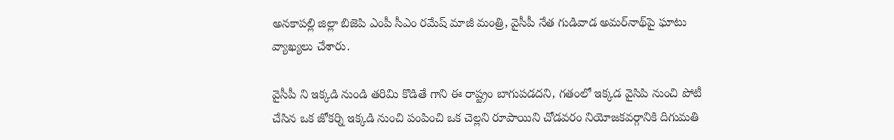అనకాపల్లి జిల్లా బిజెపి ఎంపీ సీఎం రమేష్ మాజీ మంత్రి, వైసీపీ నేత గుడివాడ అమర్‌నాథ్‌పై ఘాటు వ్యాఖ్యలు చేశారు.

వైసీపీ ని ఇక్కడి నుండి తరిమి కొడితే గాని ఈ రాష్ట్రం బాగుపడదని, గతంలో ఇక్కడ వైసిపి నుంచి పోటీ చేసిన ఒక జోకర్ని ఇక్కడి నుంచి పంపించి ఒక చెల్లని రూపాయిని చోడవరం నియోజకవర్గానికి దిగుమతి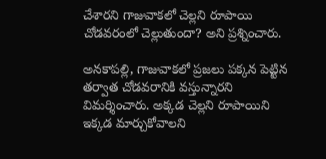చేశారని గాజువాకలో చెల్లని రూపాయి చోడవరంలో చెల్లుతుందా? అని ప్రశ్నించారు.

అనకాపల్లి, గాజువాకలో ప్రజలు పక్కన పెట్టిన తర్వాత చోడవరానికి వస్తున్నారని విమర్శించారు. అక్కడ చెల్లని రూపాయిని ఇక్కడ మార్చుకోవాలని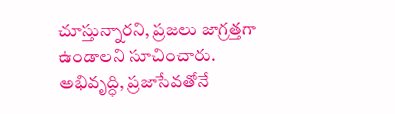చూస్తున్నారని, ప్రజలు జాగ్రత్తగా ఉండాలని సూచించారు. అభివృద్ధి, ప్రజాసేవతోనే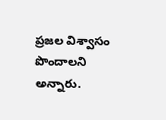ప్రజల విశ్వాసం పొందాలని అన్నారు.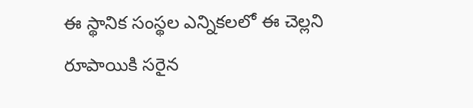ఈ స్థానిక సంస్థల ఎన్నికలలో ఈ చెల్లని రూపాయికి సరైన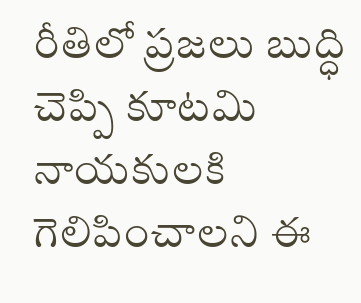రీతిలో ప్రజలు బుద్ధి చెప్పి కూటమి నాయకులకి గెలిపించాలని ఈ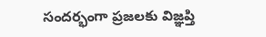సందర్భంగా ప్రజలకు విజ్ఞప్తి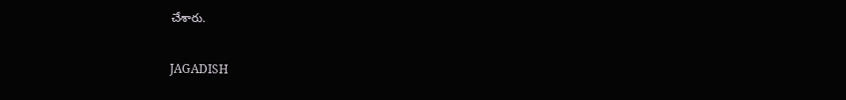చేశారు.

JAGADISH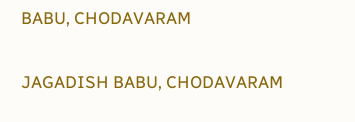BABU, CHODAVARAM

JAGADISH BABU, CHODAVARAM